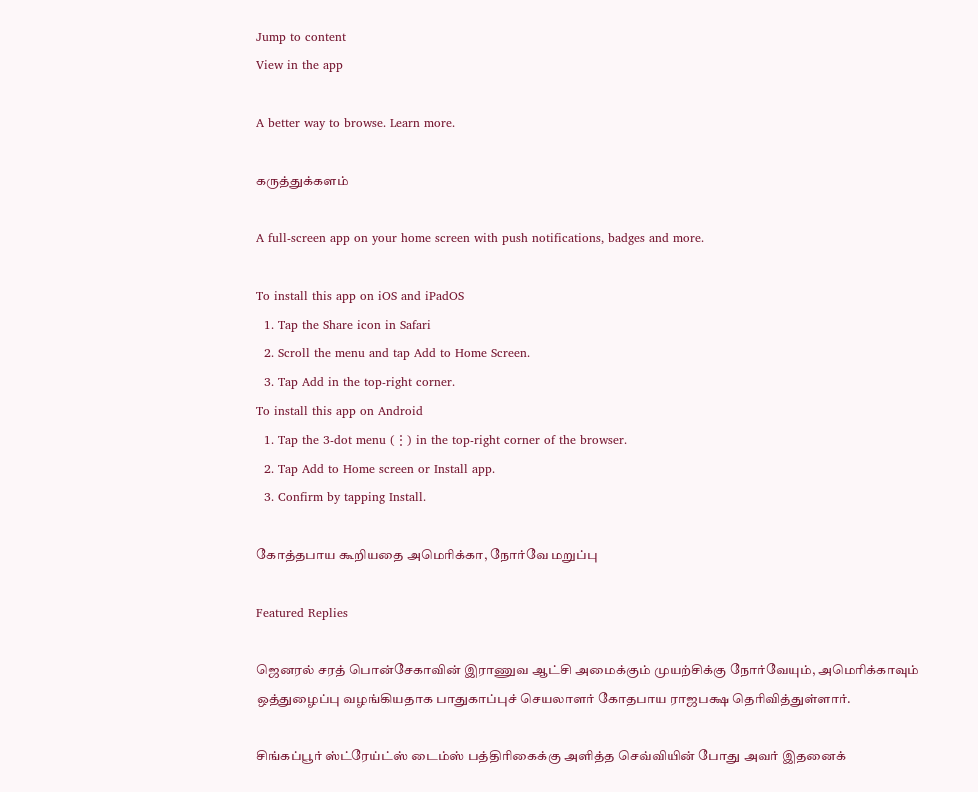Jump to content
View in the app

A better way to browse. Learn more.

கருத்துக்களம்

A full-screen app on your home screen with push notifications, badges and more.

To install this app on iOS and iPadOS
  1. Tap the Share icon in Safari
  2. Scroll the menu and tap Add to Home Screen.
  3. Tap Add in the top-right corner.
To install this app on Android
  1. Tap the 3-dot menu (⋮) in the top-right corner of the browser.
  2. Tap Add to Home screen or Install app.
  3. Confirm by tapping Install.

கோத்தபாய கூறியதை அமெரிக்கா, நோர்வே மறுப்பு

Featured Replies

ஜெனரல் சரத் பொன்சேகாவின் இராணுவ ஆட்சி அமைக்கும் முயற்சிக்கு நோர்வேயும், அமெரிக்காவும் ஒத்துழைப்பு வழங்கியதாக பாதுகாப்புச் செயலாளர் கோதபாய ராஜபக்ஷ தெரிவித்துள்ளார்.

சிங்கப்பூர் ஸ்ட்ரேய்ட்ஸ் டைம்ஸ் பத்திரிகைக்கு அளித்த செவ்வியின் போது அவர் இதனைக்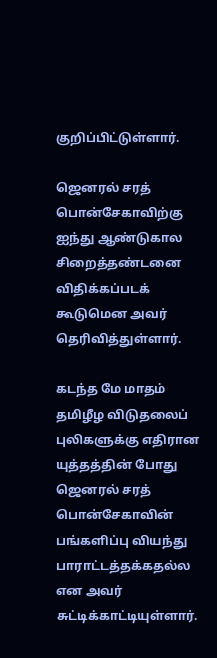குறிப்பிட்டுள்ளார்.

ஜெனரல் சரத் பொன்சேகாவிற்கு ஐந்து ஆண்டுகால சிறைத்தண்டனை விதிக்கப்படக் கூடுமென அவர் தெரிவித்துள்ளார்.

கடந்த மே மாதம் தமிழீழ விடுதலைப் புலிகளுக்கு எதிரான யுத்தத்தின் போது ஜெனரல் சரத் பொன்சேகாவின் பங்களிப்பு வியந்து பாராட்டத்தக்கதல்ல என அவர் சுட்டிக்காட்டியுள்ளார்.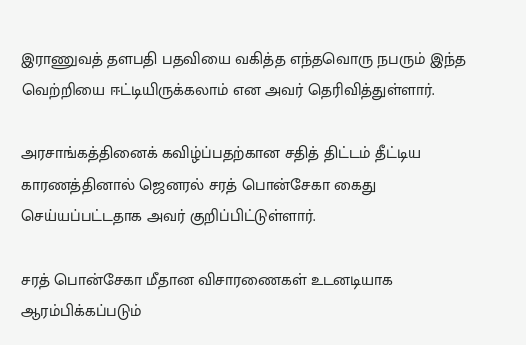இராணுவத் தளபதி பதவியை வகித்த எந்தவொரு நபரும் இந்த வெற்றியை ஈட்டியிருக்கலாம் என அவர் தெரிவித்துள்ளார்.

அரசாங்கத்தினைக் கவிழ்ப்பதற்கான சதித் திட்டம் தீட்டிய காரணத்தினால் ஜெனரல் சரத் பொன்சேகா கைது செய்யப்பட்டதாக அவர் குறிப்பிட்டுள்ளார்.

சரத் பொன்சேகா மீதான விசாரணைகள் உடனடியாக ஆரம்பிக்கப்படும்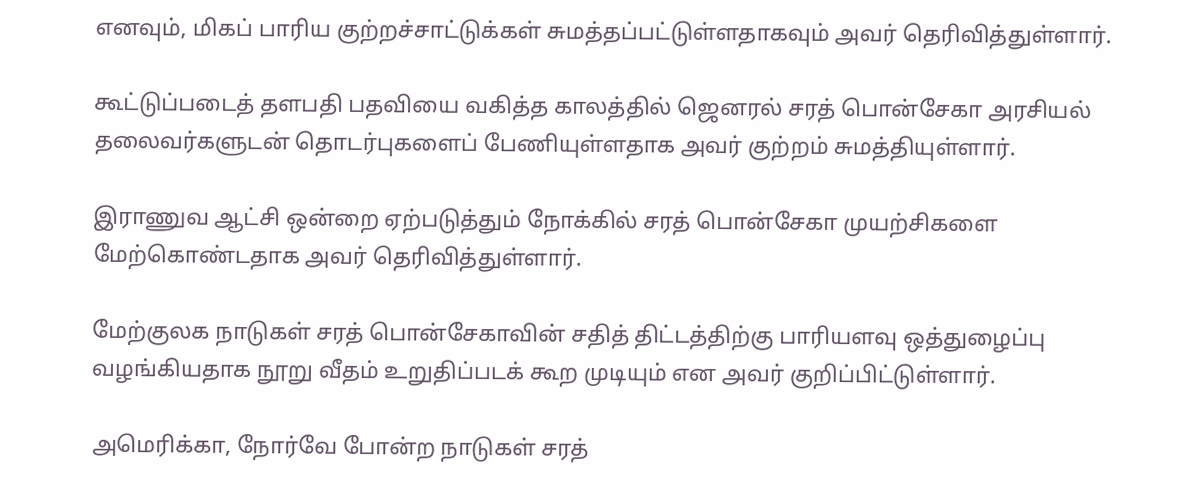எனவும், மிகப் பாரிய குற்றச்சாட்டுக்கள் சுமத்தப்பட்டுள்ளதாகவும் அவர் தெரிவித்துள்ளார்.

கூட்டுப்படைத் தளபதி பதவியை வகித்த காலத்தில் ஜெனரல் சரத் பொன்சேகா அரசியல் தலைவர்களுடன் தொடர்புகளைப் பேணியுள்ளதாக அவர் குற்றம் சுமத்தியுள்ளார்.

இராணுவ ஆட்சி ஒன்றை ஏற்படுத்தும் நோக்கில் சரத் பொன்சேகா முயற்சிகளை மேற்கொண்டதாக அவர் தெரிவித்துள்ளார்.

மேற்குலக நாடுகள் சரத் பொன்சேகாவின் சதித் திட்டத்திற்கு பாரியளவு ஒத்துழைப்பு வழங்கியதாக நூறு வீதம் உறுதிப்படக் கூற முடியும் என அவர் குறிப்பிட்டுள்ளார்.

அமெரிக்கா, நோர்வே போன்ற நாடுகள் சரத்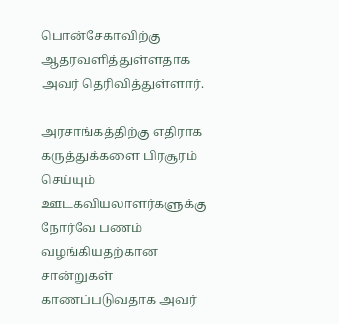பொன்சேகாவிற்கு ஆதரவளித்துள்ளதாக அவர் தெரிவித்துள்ளார்.

அரசாங்கத்திற்கு எதிராக கருத்துக்களை பிரசூரம் செய்யும் ஊடகவியலாளர்களுக்கு நோர்வே பணம் வழங்கியதற்கான சான்றுகள் காணப்படுவதாக அவர்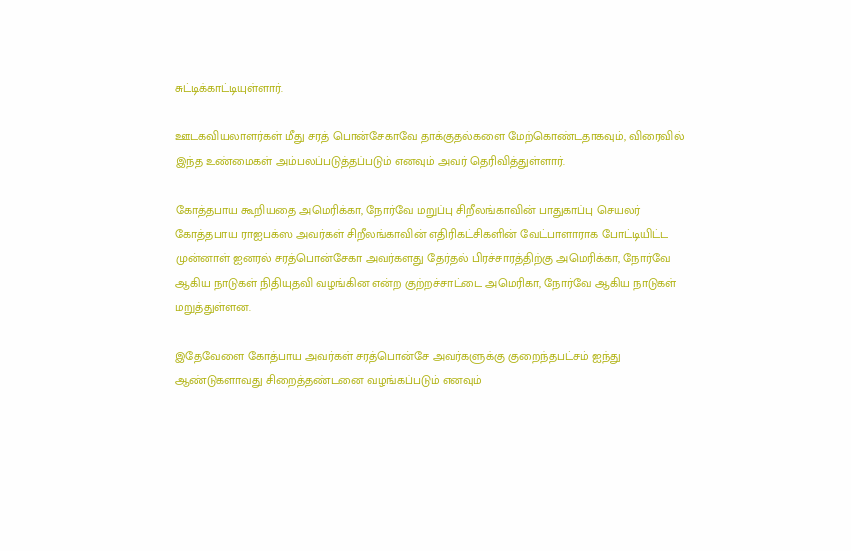சுட்டிக்காட்டியுள்ளார்.

ஊடகவியலாளர்கள் மீது சரத் பொன்சேகாவே தாக்குதல்களை மேற்கொண்டதாகவும், விரைவில் இந்த உண்மைகள் அம்பலப்படுத்தப்படும் எனவும் அவர் தெரிவித்துள்ளார்.

கோத்தபாய கூறியதை அமெரிக்கா, நோர்வே மறுப்பு சிறீலங்காவின் பாதுகாப்பு செயலர் கோத்தபாய ராஐபக்ஸ அவர்கள் சிறீலங்காவின் எதிரிகட்சிகளின் வேட்பாளாராக போட்டியிட்ட முன்னாள் ஐனரல் சரத்பொன்சேகா அவர்களது தேர்தல் பிரச்சாரத்திற்கு அமெரிக்கா, நோர்வே ஆகிய நாடுகள் நிதியுதவி வழங்கின என்ற குற்றச்சாட்டை அமெரிகா, நோர்வே ஆகிய நாடுகள் மறுத்துள்ளன.

இதேவேளை கோத்பாய அவர்கள் சரத்பொன்சே அவர்களுக்கு குறைந்தபட்சம் ஐந்து ஆண்டுகளாவது சிறைத்தண்டனை வழங்கப்படும் எனவும்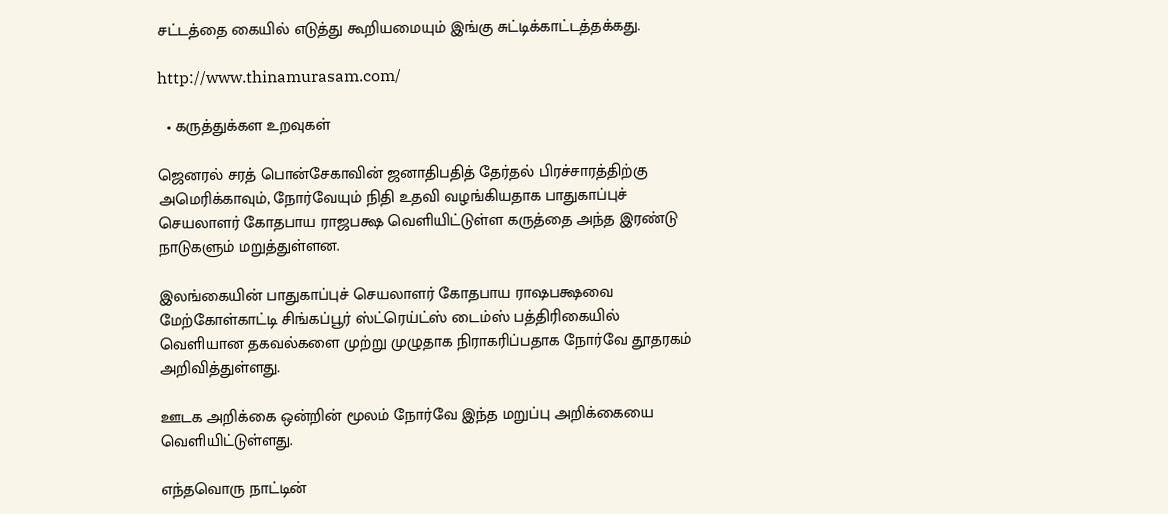சட்டத்தை கையில் எடுத்து கூறியமையும் இங்கு சுட்டிக்காட்டத்தக்கது.

http://www.thinamurasam.com/

  • கருத்துக்கள உறவுகள்

ஜெனரல் சரத் பொன்சேகாவின் ஜனாதிபதித் தேர்தல் பிரச்சாரத்திற்கு அமெரிக்காவும், நோர்வேயும் நிதி உதவி வழங்கியதாக பாதுகாப்புச் செயலாளர் கோதபாய ராஜபக்ஷ வெளியிட்டுள்ள கருத்தை அந்த இரண்டு நாடுகளும் மறுத்துள்ளன.

இலங்கையின் பாதுகாப்புச் செயலாளர் கோதபாய ராஷபக்ஷவை மேற்கோள்காட்டி சிங்கப்பூர் ஸ்ட்ரெய்ட்ஸ் டைம்ஸ் பத்திரிகையில் வெளியான தகவல்களை முற்று முழுதாக நிராகரிப்பதாக நோர்வே தூதரகம் அறிவித்துள்ளது.

ஊடக அறிக்கை ஒன்றின் மூலம் நோர்வே இந்த மறுப்பு அறிக்கையை வெளியிட்டுள்ளது.

எந்தவொரு நாட்டின்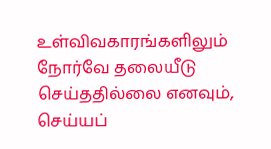உள்விவகாரங்களிலும் நோர்வே தலையீடு செய்ததில்லை எனவும், செய்யப்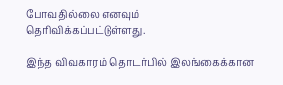போவதில்லை எனவும் தெரிவிக்கப்பட்டுள்ளது.

இந்த விவகாரம் தொடர்பில் இலங்கைக்கான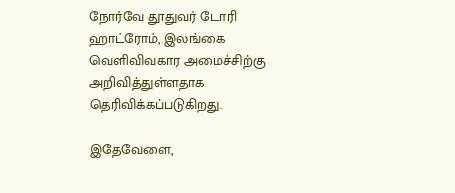நோர்வே தூதுவர் டோரி ஹாட்ரோம், இலங்கை வெளிவிவகார அமைச்சிற்கு அறிவித்துள்ளதாக தெரிவிக்கப்படுகிறது.

இதேவேளை,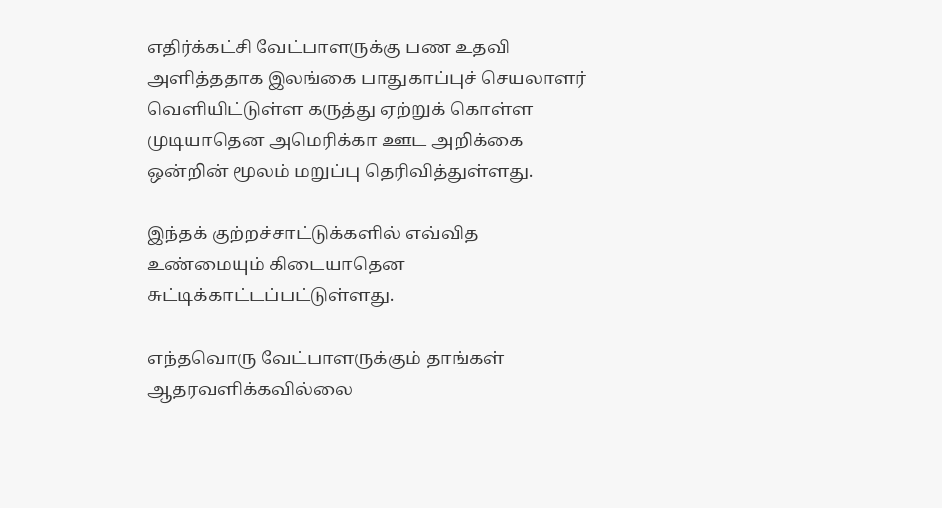எதிர்க்கட்சி வேட்பாளருக்கு பண உதவி அளித்ததாக இலங்கை பாதுகாப்புச் செயலாளர் வெளியிட்டுள்ள கருத்து ஏற்றுக் கொள்ள முடியாதென அமெரிக்கா ஊட அறிக்கை ஒன்றின் மூலம் மறுப்பு தெரிவித்துள்ளது.

இந்தக் குற்றச்சாட்டுக்களில் எவ்வித உண்மையும் கிடையாதென சுட்டிக்காட்டப்பட்டுள்ளது.

எந்தவொரு வேட்பாளருக்கும் தாங்கள் ஆதரவளிக்கவில்லை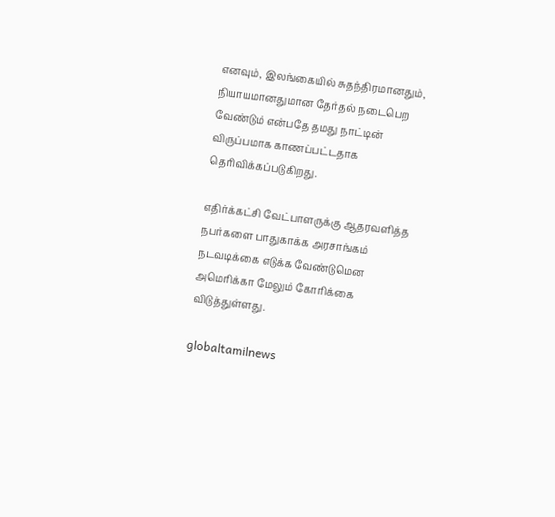எனவும், இலங்கையில் சுதந்திரமானதும், நியாயமானதுமான தேர்தல் நடைபெற வேண்டும் என்பதே தமது நாட்டின் விருப்பமாக காணப்பட்டதாக தெரிவிக்கப்படுகிறது.

எதிர்க்கட்சி வேட்பாளருக்கு ஆதரவளித்த நபர்களை பாதுகாக்க அரசாங்கம் நடவடிக்கை எடுக்க வேண்டுமென அமெரிக்கா மேலும் கோரிக்கை விடுத்துள்ளது.

globaltamilnews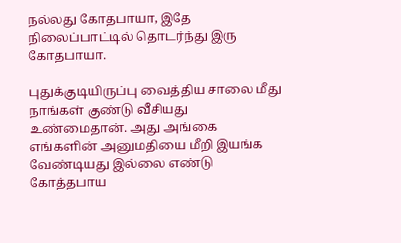நல்லது கோதபாயா, இதே நிலைப்பாட்டில் தொடர்ந்து இரு கோதபாயா.

புதுக்குடியிருப்பு வைத்திய சாலை மீது நாங்கள் குண்டு வீசியது உண்மைதான். அது அங்கை எங்களின் அனுமதியை மீறி இயங்க வேண்டியது இல்லை எண்டு கோத்தபாய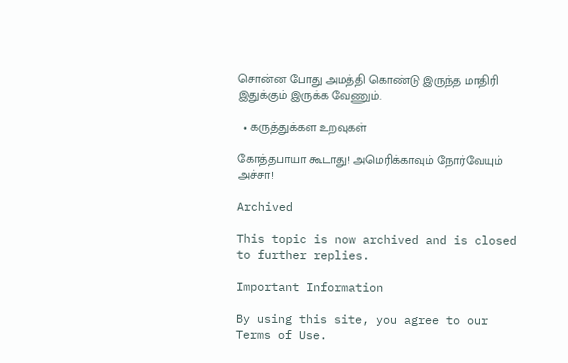சொன்ன போது அமத்தி கொண்டு இருந்த மாதிரி இதுக்கும் இருக்க வேணும்.

  • கருத்துக்கள உறவுகள்

கோத்தபாயா கூடாது! அமெரிக்காவும் நோர்வேயும் அச்சா!

Archived

This topic is now archived and is closed to further replies.

Important Information

By using this site, you agree to our Terms of Use.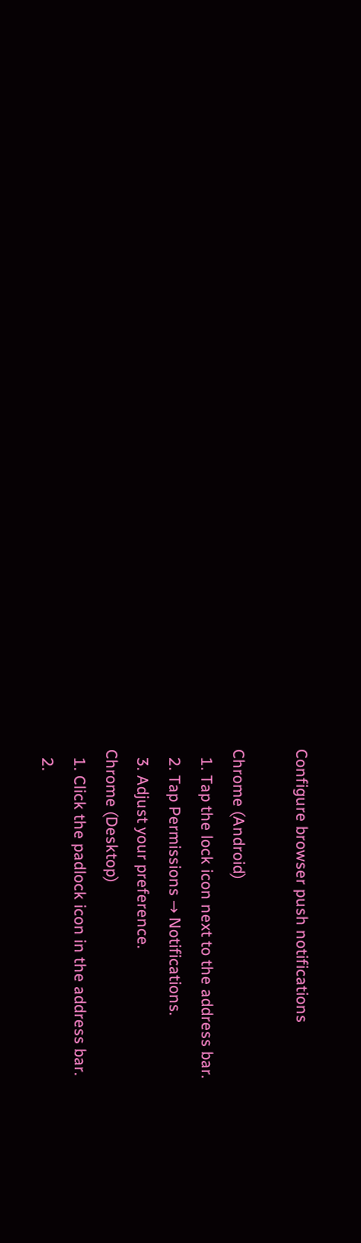Configure browser push notifications

Chrome (Android)
  1. Tap the lock icon next to the address bar.
  2. Tap Permissions → Notifications.
  3. Adjust your preference.
Chrome (Desktop)
  1. Click the padlock icon in the address bar.
  2.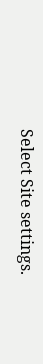Select Site settings.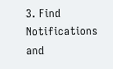3. Find Notifications and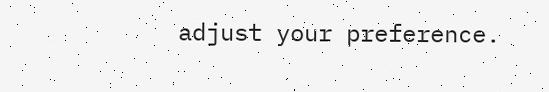adjust your preference.